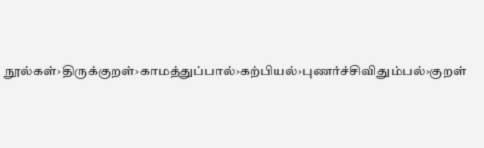நூல்கள்›திருக்குறள்›காமத்துப்பால்›கற்பியல்›புணர்ச்சிவிதும்பல்›குறள்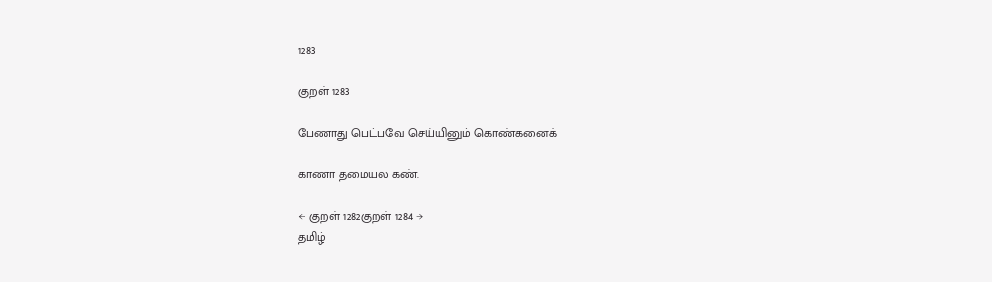1283

குறள் 1283

பேணாது பெட்பவே செய்யினும் கொண்கனைக்

காணா தமையல கண்.

← குறள் 1282குறள் 1284 →
தமிழ்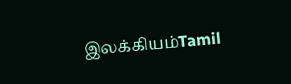இலக்கியம்Tamil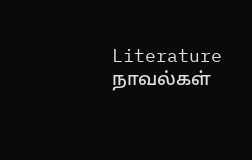Literature
நாவல்கள்